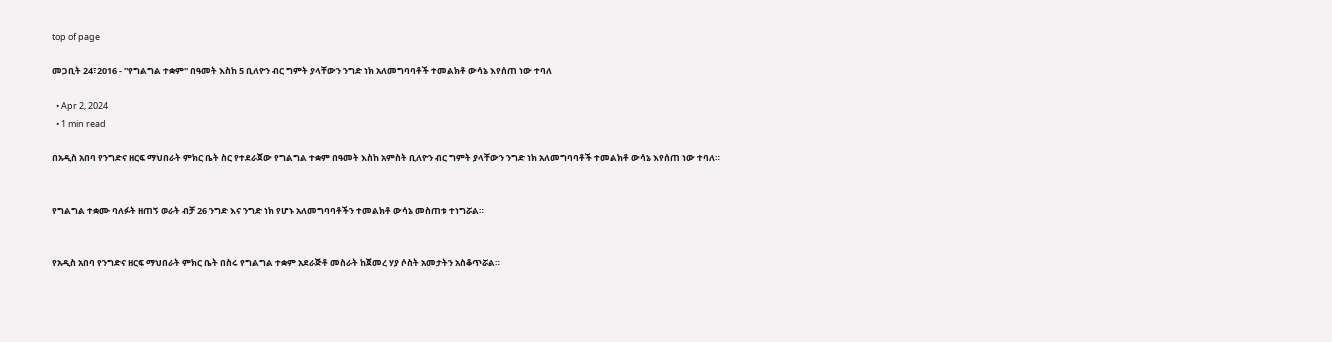top of page

መጋቢት 24፣2016 - ''የግልግል ተቋም'' በዓመት እስከ 5 ቢለዮን ብር ግምት ያላቸውን ንግድ ነክ አለመግባባቶች ተመልክቶ ውሳኔ እየሰጠ ነው ተባለ

  • Apr 2, 2024
  • 1 min read

በአዲስ አበባ የንግድና ዘርፍ ማህበራት ምክር ቤት ስር የተደራጀው የግልግል ተቋም በዓመት እስከ አምስት ቢለዮን ብር ግምት ያላቸውን ንግድ ነክ አለመግባባቶች ተመልክቶ ውሳኔ እየሰጠ ነው ተባለ።


የግልግል ተቋሙ ባለፉት ዘጠኝ ወራት ብቻ 26 ንግድ እና ንግድ ነክ የሆኑ አለመግባባቶችን ተመልክቶ ውሳኔ መስጠቱ ተነግሯል።


የአዲስ አበባ የንግድና ዘርፍ ማህበራት ምክር ቤት በስሩ የግልግል ተቋም አደራጅቶ መስራት ከጀመረ ሃያ ሶስት አመታትን አስቆጥሯል።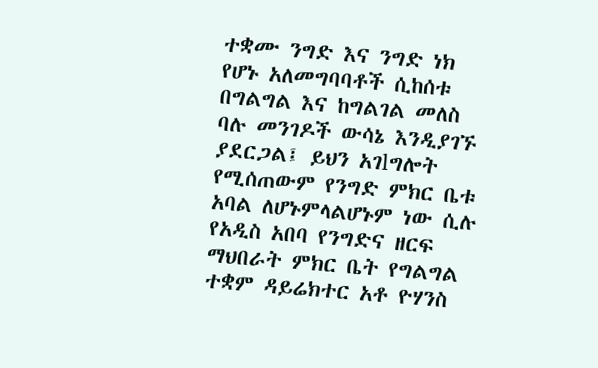ተቋሙ ንግድ እና ንግድ ነክ የሆኑ አለመግባባቶች ሲከሰቱ በግልግል እና ከግልገል መለስ ባሉ መንገዶች ውሳኔ እንዲያገኙ ያደርጋል፤ ይህን አገlግሎት የሚሰጠውም የንግድ ምክር ቤቱ አባል ለሆኑምላልሆኑም ነው ሲሉ የአዲስ አበባ የንግድና ዘርፍ ማህበራት ምክር ቤት የግልግል ተቋም ዳይሬክተር አቶ ዮሃንስ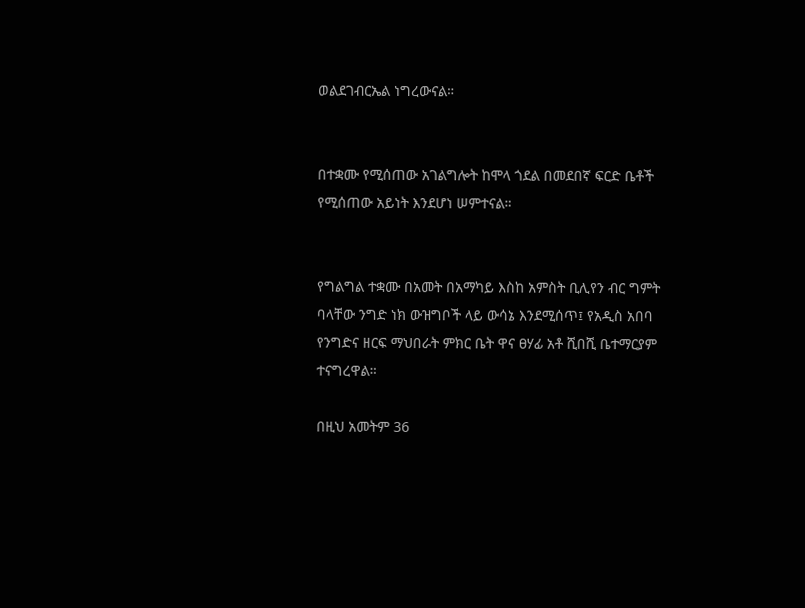ወልደገብርኤል ነግረውናል።


በተቋሙ የሚሰጠው አገልግሎት ከሞላ ጎደል በመደበኛ ፍርድ ቤቶች የሚሰጠው አይነት እንደሆነ ሠምተናል።


የግልግል ተቋሙ በአመት በአማካይ እስከ አምስት ቢሊየን ብር ግምት ባላቸው ንግድ ነክ ውዝግቦች ላይ ውሳኔ እንደሚሰጥ፤ የአዲስ አበባ የንግድና ዘርፍ ማህበራት ምክር ቤት ዋና ፀሃፊ አቶ ሺበሺ ቤተማርያም ተናግረዋል።

በዚህ አመትም 36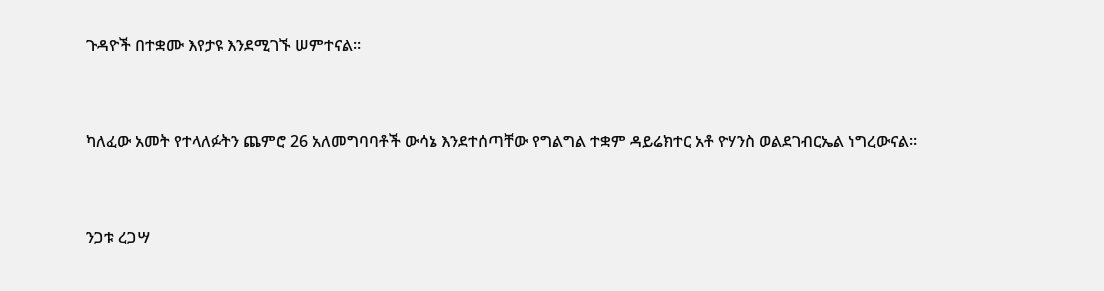ጉዳዮች በተቋሙ እየታዩ እንደሚገኙ ሠምተናል።


ካለፈው አመት የተላለፉትን ጨምሮ 26 አለመግባባቶች ውሳኔ እንደተሰጣቸው የግልግል ተቋም ዳይሬክተር አቶ ዮሃንስ ወልደገብርኤል ነግረውናል።


ንጋቱ ረጋሣ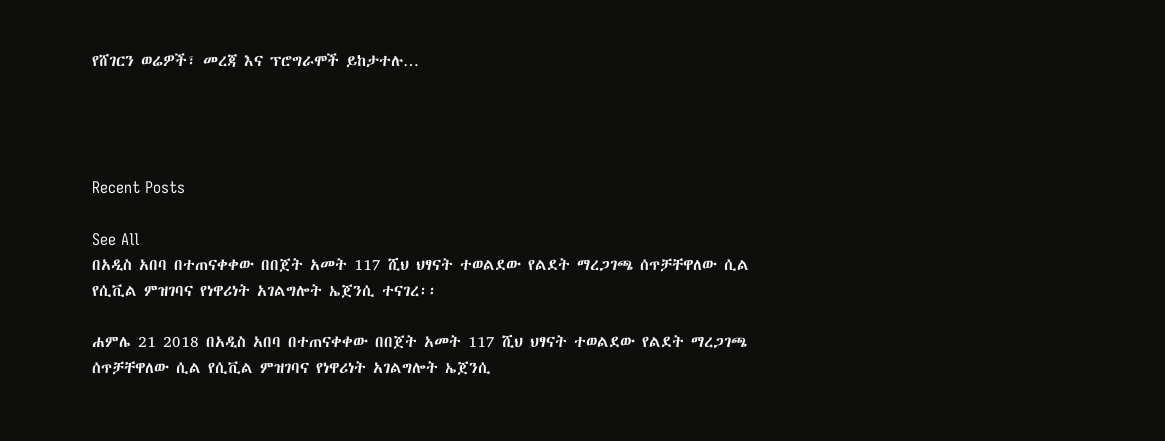የሸገርን ወሬዎች፣ መረጃ እና ፕሮግራሞች ይከታተሉ…




Recent Posts

See All
በአዲስ አበባ በተጠናቀቀው በበጀት አመት 117 ሺህ ህፃናት ተወልደው የልደት ማረጋገጫ ሰጥቻቸዋለው ሲል የሲቪል ምዝገባና የነዋሪነት አገልግሎት ኤጀንሲ ተናገረ፡፡

ሐምሌ 21 2018 በአዲስ አበባ በተጠናቀቀው በበጀት አመት 117 ሺህ ህፃናት ተወልደው የልደት ማረጋገጫ ሰጥቻቸዋለው ሲል የሲቪል ምዝገባና የነዋሪነት አገልግሎት ኤጀንሲ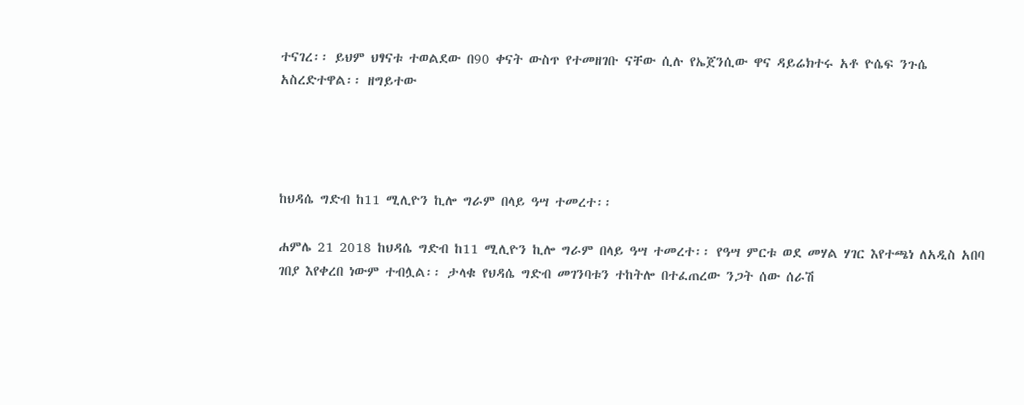ተናገረ፡፡ ይህም ህፃናቱ ተወልደው በ90 ቀናት ውስጥ የተመዘገቡ ናቸው ሲሉ የኤጀንሲው ዋና ዳይሬክተሩ አቶ ዮሴፍ ንጉሴ አስረድተዋል፡፡ ዘግይተው




ከህዳሴ ግድብ ከ11 ሚሊዮን ኪሎ ግራም በላይ ዓሣ ተመረተ፡፡

ሐምሌ 21 2018 ከህዳሴ ግድብ ከ11 ሚሊዮን ኪሎ ግራም በላይ ዓሣ ተመረተ፡፡ የዓሣ ምርቱ ወደ መሃል ሃገር እየተጫነ ለአዲስ አበባ ገበያ እየቀረበ ነውም ተብሏል፡፡ ታላቁ የህዳሴ ግድብ መገንባቱን ተከትሎ በተፈጠረው ንጋት ሰው ሰራሽ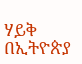ሃይቅ በኢትዮጵያ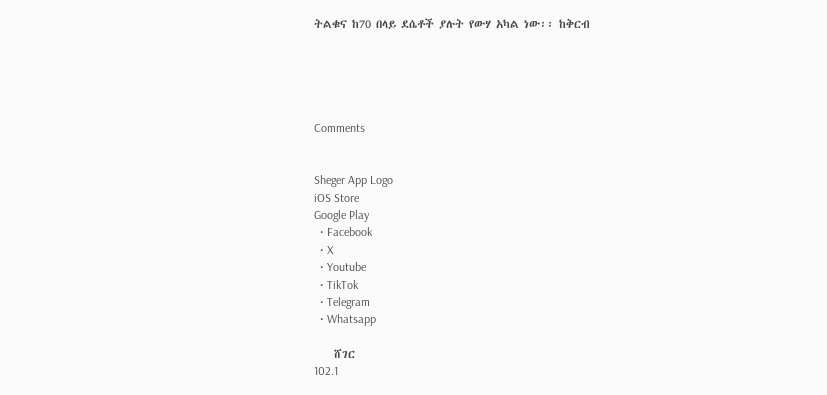ትልቁና ከ70 በላይ ደሴቶች ያሉት የውሃ አካል ነው፡፡ ከቅርብ





Comments


Sheger App Logo
iOS Store
Google Play
  • Facebook
  • X
  • Youtube
  • TikTok
  • Telegram
  • Whatsapp

    ሸገር
102.1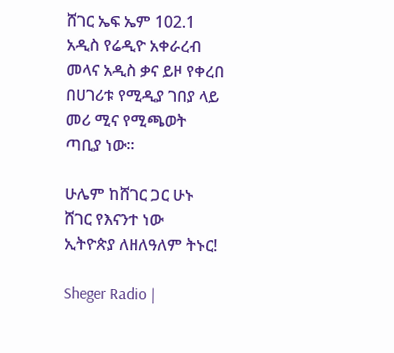ሸገር ኤፍ ኤም 102.1 አዲስ የሬዲዮ አቀራረብ መላና አዲስ ቃና ይዞ የቀረበ በሀገሪቱ የሚዲያ ገበያ ላይ መሪ ሚና የሚጫወት ጣቢያ ነው፡፡

ሁሌም ከሸገር ጋር ሁኑ
ሸገር የእናንተ ነው
ኢትዮጵያ ለዘለዓለም ትኑር!

Sheger Radio |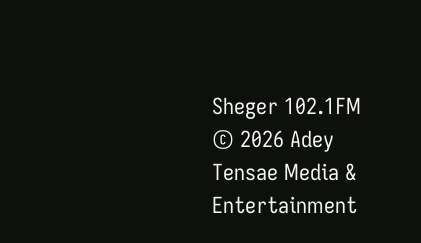Sheger 102.1FM  © 2026 Adey Tensae Media & Entertainment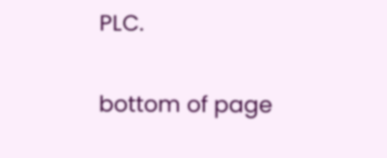PLC.

bottom of page